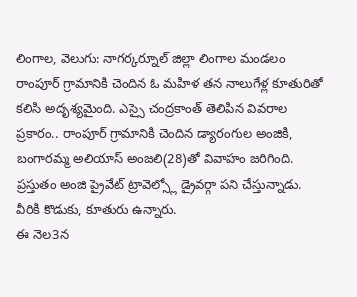లింగాల, వెలుగు: నాగర్కర్నూల్ జిల్లా లింగాల మండలం రాంపూర్ గ్రామానికి చెందిన ఓ మహిళ తన నాలుగేళ్ల కూతురితో కలిసి అదృశ్యమైంది. ఎస్సై చంద్రకాంత్ తెలిపిన వివరాల ప్రకారం.. రాంపూర్ గ్రామానికి చెందిన డ్యారంగుల అంజికి, బంగారమ్మ అలియాస్ అంజలి(28)తో వివాహం జరిగింది. ప్రస్తుతం అంజి ప్రైవేట్ ట్రావెల్స్లో డ్రైవర్గా పని చేస్తున్నాడు. వీరికి కొడుకు, కూతురు ఉన్నారు.
ఈ నెల3న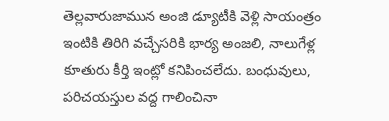తెల్లవారుజామున అంజి డ్యూటీకి వెళ్లి సాయంత్రం ఇంటికి తిరిగి వచ్చేసరికి భార్య అంజలి, నాలుగేళ్ల కూతురు కీర్తి ఇంట్లో కనిపించలేదు. బంధువులు, పరిచయస్తుల వద్ద గాలించినా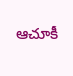ఆచూకీ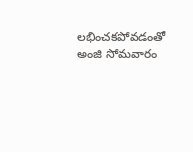లభించకపోవడంతో అంజి సోమవారం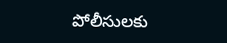పోలీసులకు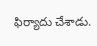ఫిర్యాదు చేశాడు.